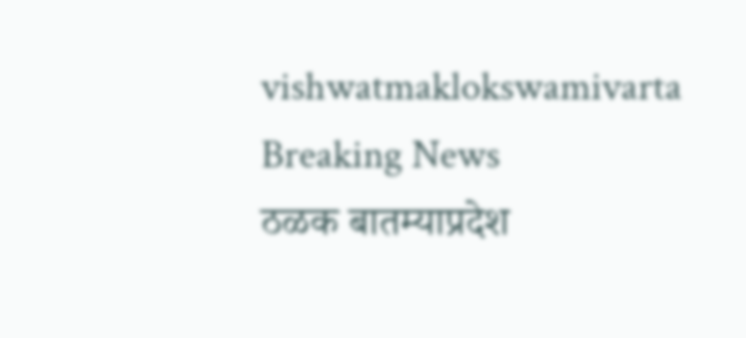vishwatmaklokswamivarta
Breaking News
ठळक बातम्याप्रदेश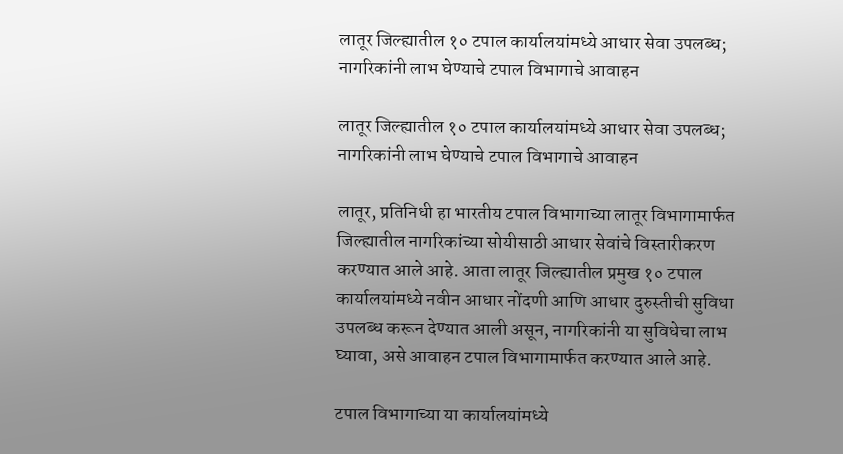लातूर जिल्ह्यातील १० टपाल कार्यालयांमध्ये आधार सेवा उपलब्ध; नागरिकांनी लाभ घेण्याचे टपाल विभागाचे आवाहन

लातूर जिल्ह्यातील १० टपाल कार्यालयांमध्ये आधार सेवा उपलब्ध; नागरिकांनी लाभ घेण्याचे टपाल विभागाचे आवाहन

लातूर, प्रतिनिधी हा भारतीय टपाल विभागाच्या लातूर विभागामार्फत जिल्ह्यातील नागरिकांच्या सोयीसाठी आधार सेवांचे विस्तारीकरण करण्यात आले आहे. आता लातूर जिल्ह्यातील प्रमुख १० टपाल कार्यालयांमध्ये नवीन आधार नोंदणी आणि आधार दुरुस्तीची सुविधा उपलब्ध करून देण्यात आली असून, नागरिकांनी या सुविधेचा लाभ घ्यावा, असे आवाहन टपाल विभागामार्फत करण्यात आले आहे.

टपाल विभागाच्या या कार्यालयांमध्ये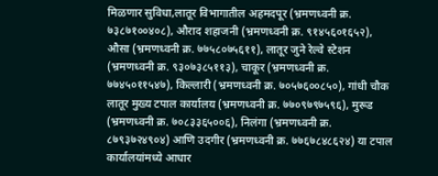मिळणार सुविधा,लातूर विभागातील अहमदपूर (भ्रमणध्वनी क्र. ७३८७१००४०८), औराद शहाजनी (भ्रमणध्वनी क्र. ९१४५६०१६५२), औसा (भ्रमणध्वनी क्र. ७७५८०७५६११), लातूर जुने रेल्वे स्टेशन (भ्रमणध्वनी क्र. ९३०७३८५११३), चाकूर (भ्रमणध्वनी क्र. ७७४५०११५४७), किल्लारी (भ्रमणध्वनी क्र. ७०५७६००८५०), गांधी चौक लातूर मुख्य टपाल कार्यालय (भ्रमणध्वनी क्र. ७७०९७९७५९६), मुरूड (भ्रमणध्वनी क्र. ७०८३३६५००६), निलंगा (भ्रमणध्वनी क्र. ८७९३७२४९०४) आणि उदगीर (भ्रमणध्वनी क्र. ७७६७८४८६२४) या टपाल कार्यालयांमध्ये आधार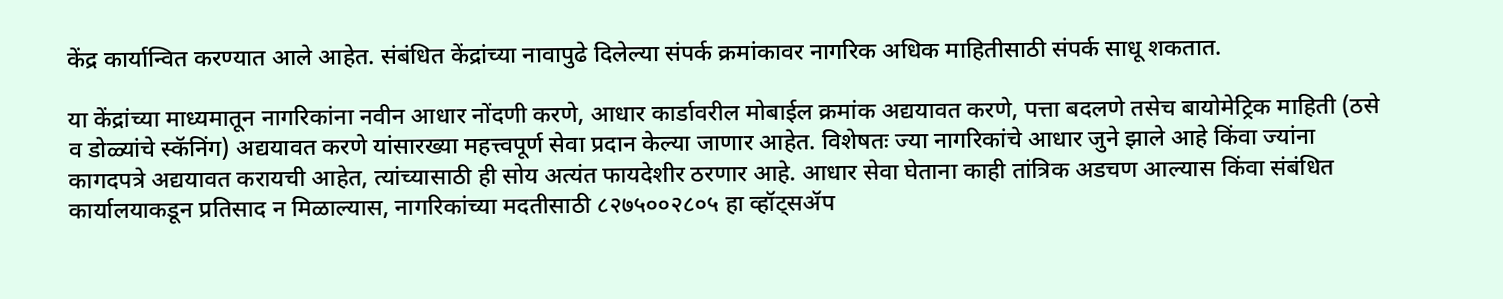केंद्र कार्यान्वित करण्यात आले आहेत. संबंधित केंद्रांच्या नावापुढे दिलेल्या संपर्क क्रमांकावर नागरिक अधिक माहितीसाठी संपर्क साधू शकतात.

या केंद्रांच्या माध्यमातून नागरिकांना नवीन आधार नोंदणी करणे, आधार कार्डावरील मोबाईल क्रमांक अद्ययावत करणे, पत्ता बदलणे तसेच बायोमेट्रिक माहिती (ठसे व डोळ्यांचे स्कॅनिंग) अद्ययावत करणे यांसारख्या महत्त्वपूर्ण सेवा प्रदान केल्या जाणार आहेत. विशेषतः ज्या नागरिकांचे आधार जुने झाले आहे किंवा ज्यांना कागदपत्रे अद्ययावत करायची आहेत, त्यांच्यासाठी ही सोय अत्यंत फायदेशीर ठरणार आहे. आधार सेवा घेताना काही तांत्रिक अडचण आल्यास किंवा संबंधित कार्यालयाकडून प्रतिसाद न मिळाल्यास, नागरिकांच्या मदतीसाठी ८२७५००२८०५ हा व्हॉट्सॲप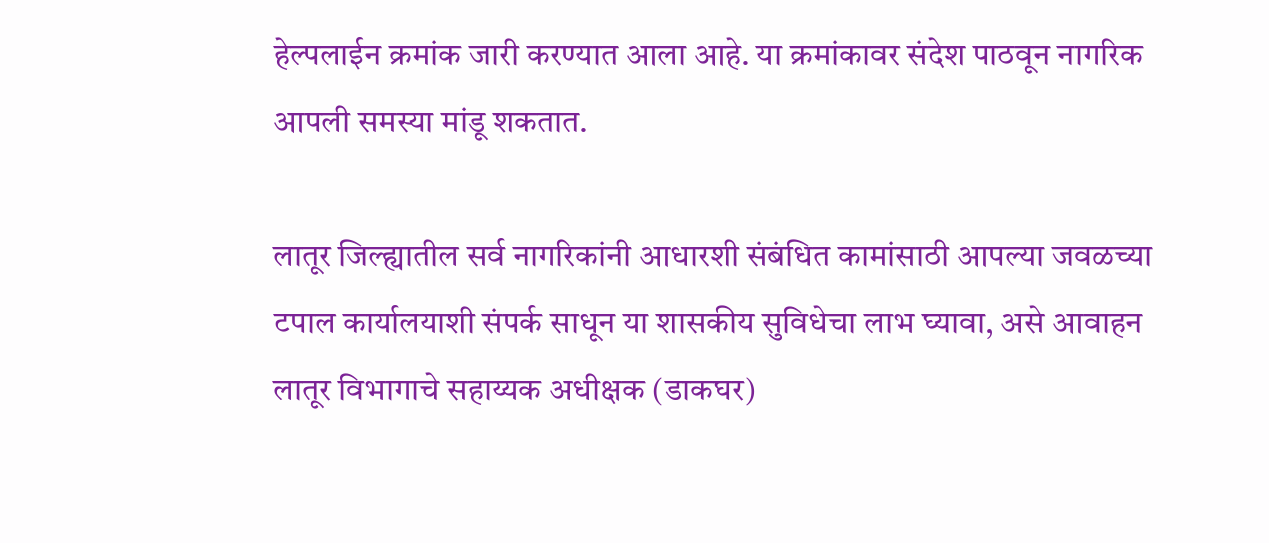हेल्पलाईन क्रमांक जारी करण्यात आला आहे. या क्रमांकावर संदेश पाठवून नागरिक आपली समस्या मांडू शकतात.

लातूर जिल्ह्यातील सर्व नागरिकांनी आधारशी संबंधित कामांसाठी आपल्या जवळच्या टपाल कार्यालयाशी संपर्क साधून या शासकीय सुविधेचा लाभ घ्यावा, असे आवाहन लातूर विभागाचे सहाय्यक अधीक्षक (डाकघर)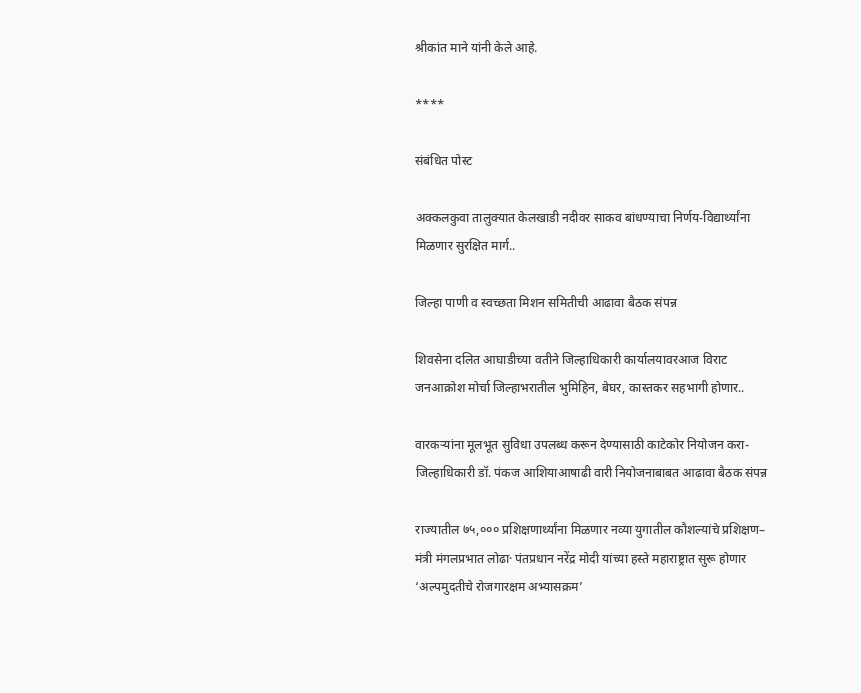श्रीकांत माने यांनी केले आहे.

****

संबंधित पोस्ट

अक्कलकुवा तालुक्यात केलखाडी नदीवर साकव बांधण्याचा निर्णय-विद्यार्थ्यांना मिळणार सुरक्षित मार्ग..

जिल्हा पाणी व स्वच्छता मिशन समितीची आढावा बैठक संपन्न

शिवसेना दलित आघाडीच्या वतीने जिल्हाधिकारी कार्यालयावरआज विराट जनआक्रोश मोर्चा जिल्हाभरातील भुमिहिन, बेघर, कास्तकर सहभागी होणार..

वारकऱ्यांना मूलभूत सुविधा उपलब्ध करून देण्यासाठी काटेकोर नियोजन करा-जिल्हाधिकारी डॉ. पंकज आशियाआषाढी वारी नियोजनाबाबत आढावा बैठक संपन्न

राज्यातील ७५,००० प्रशिक्षणार्थ्यांना मिळणार नव्या युगातील कौशल्यांचे प्रशिक्षण– मंत्री मंगलप्रभात लोढा· पंतप्रधान नरेंद्र मोदी यांच्या हस्ते महाराष्ट्रात सुरू होणार ‘अल्पमुदतीचे रोजगारक्षम अभ्यासक्रम’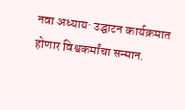नवा अध्याय· उद्घाटन कार्यक्रमात होणार विश्वकर्मांचा सन्मान.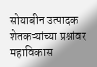सोयाबीन उत्पादक शेतकऱ्यांच्या प्रश्नांवर महाविकास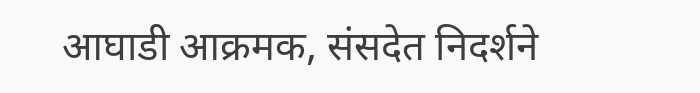आघाडी आक्रमक, संसदेत निदर्शने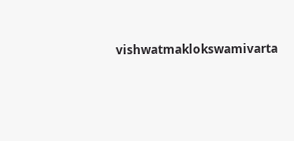vishwatmaklokswamivarta